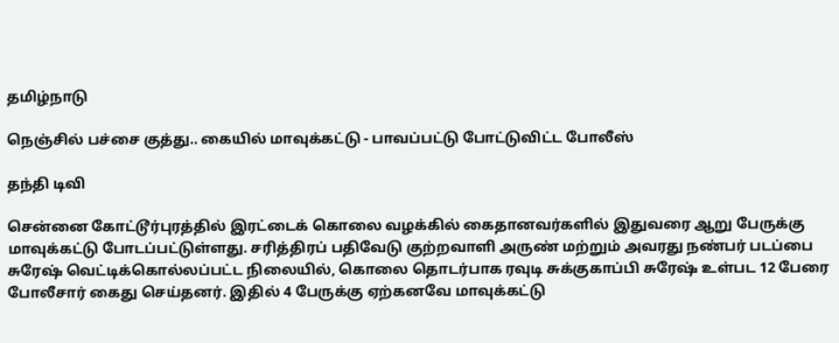தமிழ்நாடு

நெஞ்சில் பச்சை குத்து.. கையில் மாவுக்கட்டு - பாவப்பட்டு போட்டுவிட்ட போலீஸ்

தந்தி டிவி

சென்னை கோட்டூர்புரத்தில் இரட்டைக் கொலை வழக்கில் கைதானவர்களில் இதுவரை ஆறு பேருக்கு மாவுக்கட்டு போடப்பட்டுள்ளது. சரித்திரப் பதிவேடு குற்றவாளி அருண் மற்றும் அவரது நண்பர் படப்பை சுரேஷ் வெட்டிக்கொல்லப்பட்ட நிலையில், கொலை தொடர்பாக ரவுடி சுக்குகாப்பி சுரேஷ் உள்பட 12 பேரை போலீசார் கைது செய்தனர். இதில் 4 பேருக்கு ஏற்கனவே மாவுக்கட்டு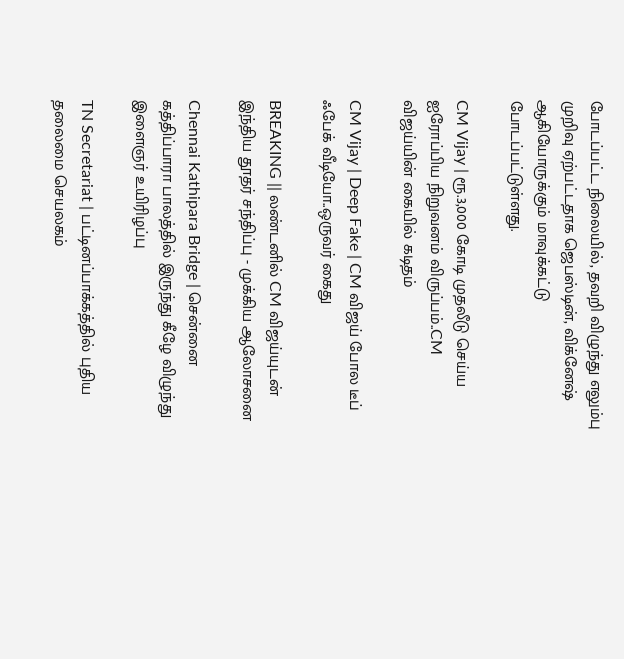போடப்பட்ட நிலையில், தவறி விழுந்து எலும்பு முறிவு ஏற்பட்டதாக ஜெபஸ்டின், விக்னேஷ் ஆகியோருக்கும் மாவுக்கட்டு போடப்பட்டுள்ளது.

CM Vijay | ரூ.3,000 கோடி முதலீடு செய்ய ஐரோப்பிய நிறுவனம் விருப்பம்..CM விஜய்யின் கையில் கடிதம்

CM Vijay | Deep Fake | CM விஜய் போல டீப் ஃபேக் வீடியோ..ஒருவர் கைது

BREAKING || லண்டனில் CM விஜய்யுடன் இந்திய தூதர் சந்திப்பு - முக்கிய ஆலோசனை

Chennai Kathipara Bridge | சென்னை கத்திப்பாரா பாலத்தில் இருந்து கீழே விழுந்து இளைஞர் உயிரிழப்பு

TN Secretariat | பட்டினப்பாக்கத்தில் புதிய தலைமை செயலகம்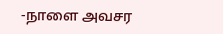-நாளை அவசர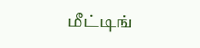மீட்டிங்